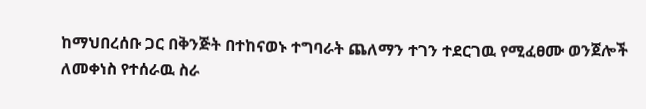ከማህበረሰቡ ጋር በቅንጅት በተከናወኑ ተግባራት ጨለማን ተገን ተደርገዉ የሚፈፀሙ ወንጀሎች ለመቀነስ የተሰራዉ ስራ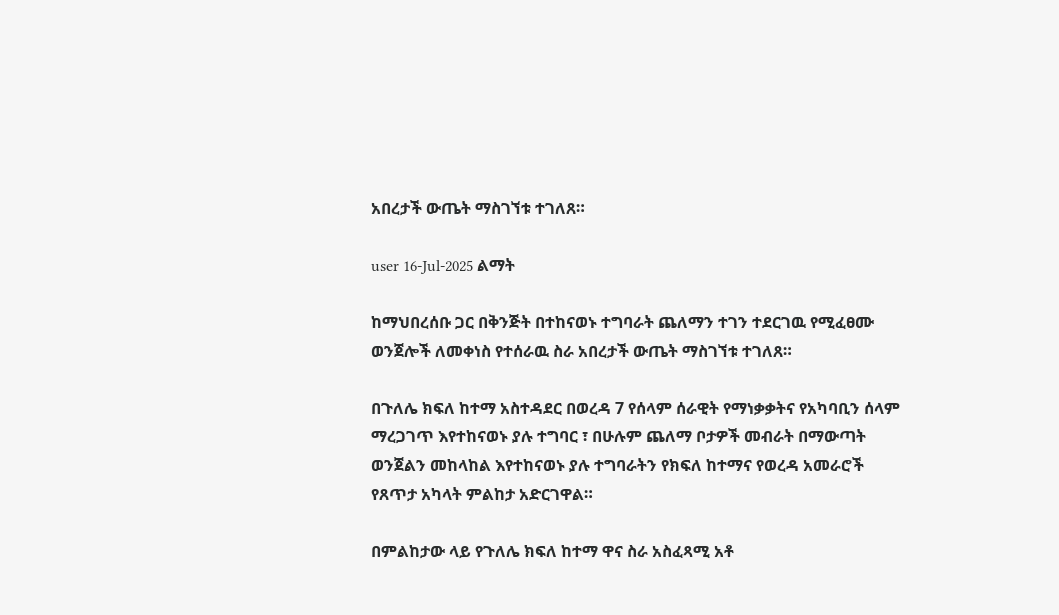አበረታች ውጤት ማስገኘቱ ተገለጸ።

user 16-Jul-2025 ልማት

ከማህበረሰቡ ጋር በቅንጅት በተከናወኑ ተግባራት ጨለማን ተገን ተደርገዉ የሚፈፀሙ ወንጀሎች ለመቀነስ የተሰራዉ ስራ አበረታች ውጤት ማስገኘቱ ተገለጸ።

በጉለሌ ክፍለ ከተማ አስተዳደር በወረዳ 7 የሰላም ሰራዊት የማነቃቃትና የአካባቢን ሰላም ማረጋገጥ እየተከናወኑ ያሉ ተግባር ፣ በሁሉም ጨለማ ቦታዎች መብራት በማውጣት ወንጀልን መከላከል እየተከናወኑ ያሉ ተግባራትን የክፍለ ከተማና የወረዳ አመራሮች የጸጥታ አካላት ምልከታ አድርገዋል።

በምልከታው ላይ የጉለሌ ክፍለ ከተማ ዋና ስራ አስፈጻሚ አቶ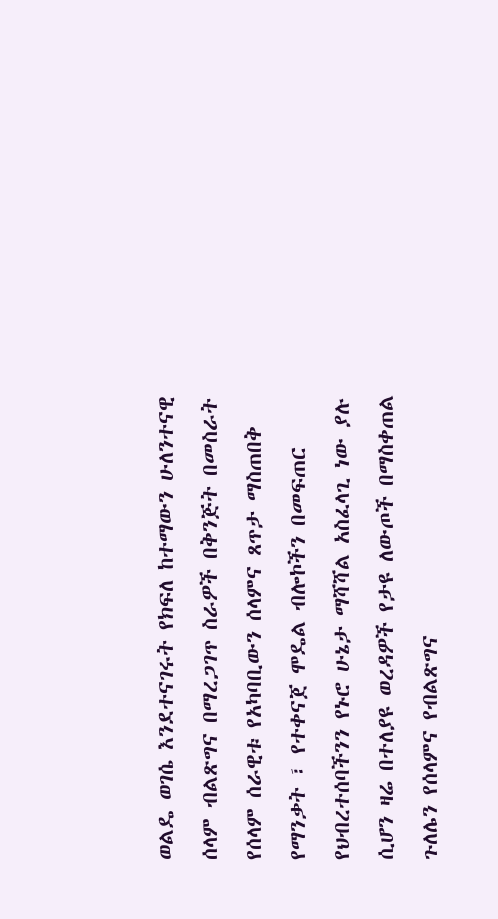ወልዴ ወገሴ እንደተናገሩት የክፍለ ከተማውን ሁለንተናዊ ሰላም ብልጽግና በማረጋገጥ ስራዎች በቅንጅት በመስራት የሰላም ሰራዊቱ የአካባቢውን ሰላምና ጸጥታ ማስጠበቅ የማንቃት ፣ የተቀናጀ ሞዴል ብሎኮችን በመፍጠር የህብረተሰባችንን የኑሮ ሁኔታ ማሻሻል አስፈላጊ ነው ያሉ ሲሆን ዛሬ በተለያዩ ወረዳዎች የታዩ ለውጦች በማስቀጠል ጉለሌን የሰላምና የብልጽግና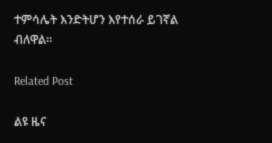ተምሳሌት እንድትሆን እየተሰራ ይገኛል ብለዋል።

Related Post

ልዩ ዜና